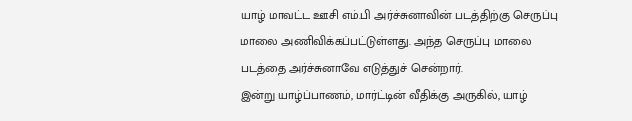யாழ் மாவட்ட ஊசி எம்.பி அர்ச்சுனாவின் படத்திற்கு செருப்பு மாலை அணிவிக்கப்பட்டுள்ளது. அந்த செருப்பு மாலை படத்தை அர்ச்சுனாவே எடுத்துச் சென்றார்.
இன்று யாழ்ப்பாணம், மார்ட்டின் வீதிக்கு அருகில், யாழ்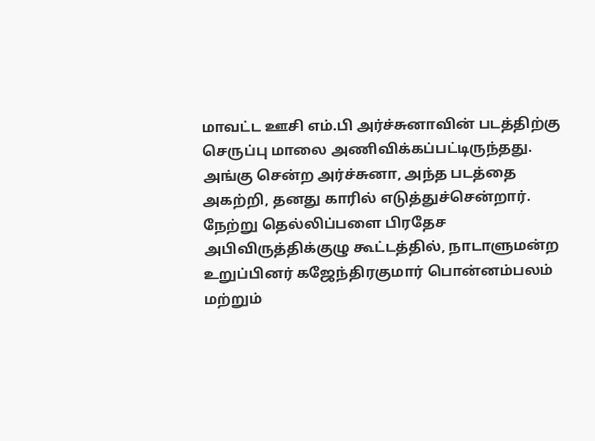மாவட்ட ஊசி எம்.பி அர்ச்சுனாவின் படத்திற்கு செருப்பு மாலை அணிவிக்கப்பட்டிருந்தது.
அங்கு சென்ற அர்ச்சுனா, அந்த படத்தை அகற்றி, தனது காரில் எடுத்துச்சென்றார்.
நேற்று தெல்லிப்பளை பிரதேச அபிவிருத்திக்குழு கூட்டத்தில், நாடாளுமன்ற உறுப்பினர் கஜேந்திரகுமார் பொன்னம்பலம் மற்றும்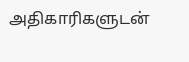அதிகாரிகளுடன்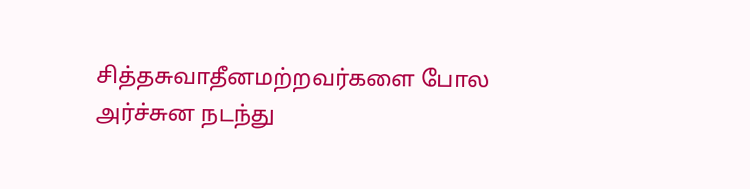சித்தசுவாதீனமற்றவர்களை போல அர்ச்சுன நடந்து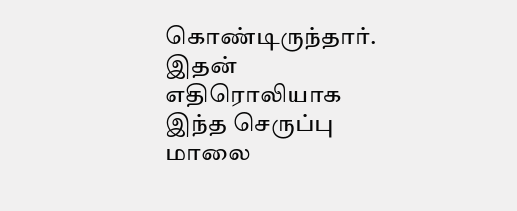கொண்டிருந்தார். இதன் எதிரொலியாக இந்த செருப்பு மாலை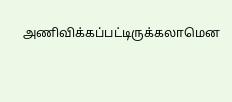அணிவிக்கப்பட்டிருக்கலாமென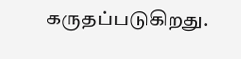கருதப்படுகிறது.